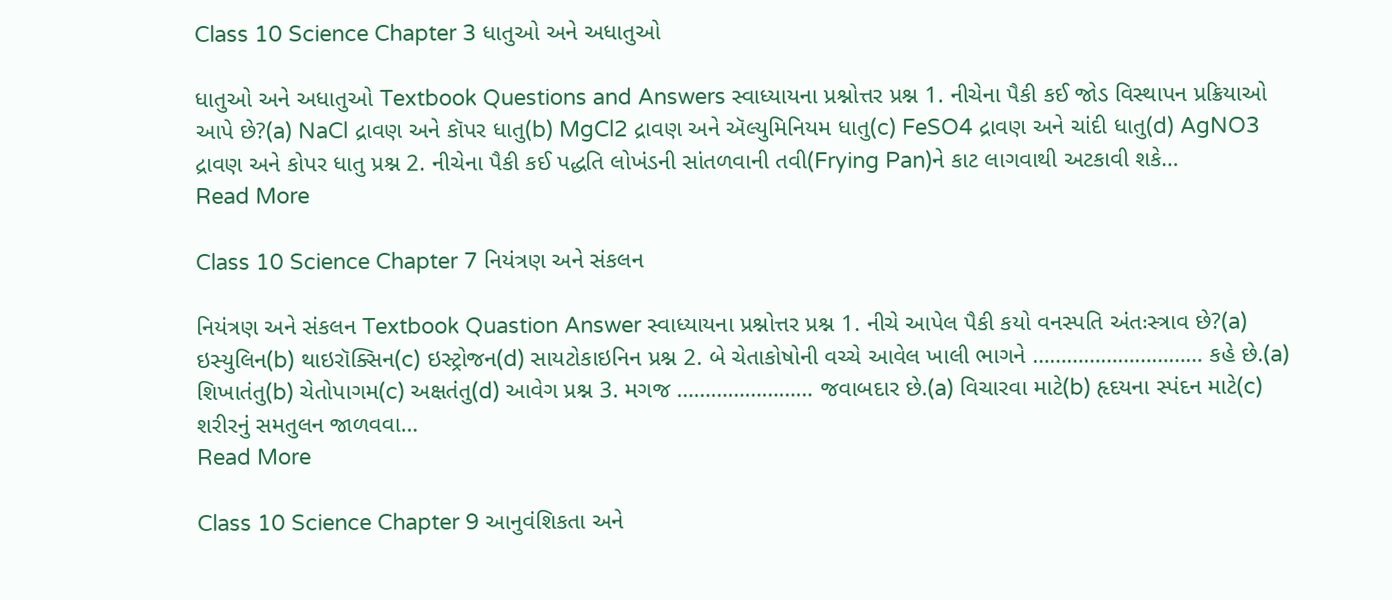Class 10 Science Chapter 3 ધાતુઓ અને અધાતુઓ

ધાતુઓ અને અધાતુઓ Textbook Questions and Answers સ્વાધ્યાયના પ્રશ્નોત્તર પ્રશ્ન 1. નીચેના પૈકી કઈ જોડ વિસ્થાપન પ્રક્રિયાઓ આપે છે?(a) NaCl દ્રાવણ અને કૉપર ધાતુ(b) MgCl2 દ્રાવણ અને ઍલ્યુમિનિયમ ધાતુ(c) FeSO4 દ્રાવણ અને ચાંદી ધાતુ(d) AgNO3 દ્રાવણ અને કોપર ધાતુ પ્રશ્ન 2. નીચેના પૈકી કઈ પદ્ધતિ લોખંડની સાંતળવાની તવી(Frying Pan)ને કાટ લાગવાથી અટકાવી શકે…
Read More

Class 10 Science Chapter 7 નિયંત્રણ અને સંકલન

નિયંત્રણ અને સંકલન Textbook Quastion Answer સ્વાધ્યાયના પ્રશ્નોત્તર પ્રશ્ન 1. નીચે આપેલ પૈકી કયો વનસ્પતિ અંતઃસ્ત્રાવ છે?(a) ઇસ્યુલિન(b) થાઇરૉક્સિન(c) ઇસ્ટ્રોજન(d) સાયટોકાઇનિન પ્રશ્ન 2. બે ચેતાકોષોની વચ્ચે આવેલ ખાલી ભાગને ………………………… કહે છે.(a) શિખાતંતુ(b) ચેતોપાગમ(c) અક્ષતંતુ(d) આવેગ પ્રશ્ન 3. મગજ …………………… જવાબદાર છે.(a) વિચારવા માટે(b) હૃદયના સ્પંદન માટે(c) શરીરનું સમતુલન જાળવવા…
Read More

Class 10 Science Chapter 9 આનુવંશિકતા અને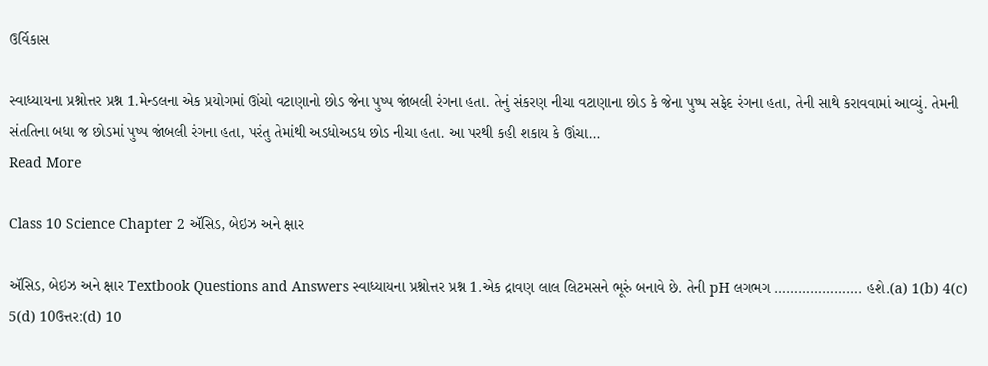ઉર્વિકાસ

સ્વાધ્યાયના પ્રશ્નોત્તર પ્રશ્ન 1.મેન્ડલના એક પ્રયોગમાં ઊંચો વટાણાનો છોડ જેના પુષ્પ જાંબલી રંગના હતા. તેનું સંકરણ નીચા વટાણાના છોડ કે જેના પુષ્પ સફેદ રંગના હતા, તેની સાથે કરાવવામાં આવ્યું. તેમની સંતતિના બધા જ છોડમાં પુષ્પ જાંબલી રંગના હતા, પરંતુ તેમાંથી અડધોઅડધ છોડ નીચા હતા. આ પરથી કહી શકાય કે ઊંચા…
Read More

Class 10 Science Chapter 2 ઍસિડ, બેઇઝ અને ક્ષાર

ઍસિડ, બેઇઝ અને ક્ષાર Textbook Questions and Answers સ્વાધ્યાયના પ્રશ્નોત્તર પ્રશ્ન 1.એક દ્રાવણ લાલ લિટમસને ભૂરું બનાવે છે. તેની pH લગભગ …………………. હશે.(a) 1(b) 4(c) 5(d) 10ઉત્તર:(d) 10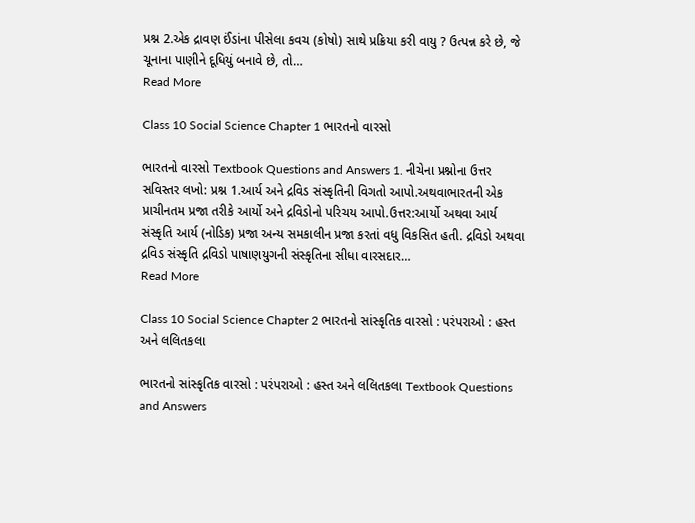પ્રશ્ન 2.એક દ્રાવણ ઈંડાંના પીસેલા કવચ (કોષો) સાથે પ્રક્રિયા કરી વાયુ ? ઉત્પન્ન કરે છે, જે ચૂનાના પાણીને દૂધિયું બનાવે છે, તો…
Read More

Class 10 Social Science Chapter 1 ભારતનો વારસો

ભારતનો વારસો Textbook Questions and Answers 1. નીચેના પ્રશ્નોના ઉત્તર સવિસ્તર લખો: પ્રશ્ન 1.આર્ય અને દ્રવિડ સંસ્કૃતિની વિગતો આપો.અથવાભારતની એક પ્રાચીનતમ પ્રજા તરીકે આર્યો અને દ્રવિડોનો પરિચય આપો.ઉત્તર:આર્યો અથવા આર્ય સંસ્કૃતિ આર્ય (નોડિક) પ્રજા અન્ય સમકાલીન પ્રજા કરતાં વધુ વિકસિત હતી. દ્રવિડો અથવા દ્રવિડ સંસ્કૃતિ દ્રવિડો પાષાણયુગની સંસ્કૃતિના સીધા વારસદાર…
Read More

Class 10 Social Science Chapter 2 ભારતનો સાંસ્કૃતિક વારસો : પરંપરાઓ : હસ્ત અને લલિતકલા

ભારતનો સાંસ્કૃતિક વારસો : પરંપરાઓ : હસ્ત અને લલિતકલા Textbook Questions and Answers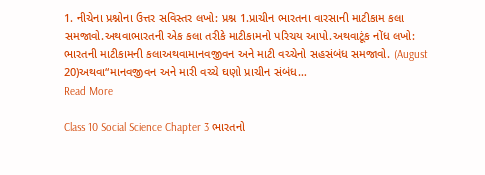1. નીચેના પ્રશ્નોના ઉત્તર સવિસ્તર લખો: પ્રશ્ન 1.પ્રાચીન ભારતના વારસાની માટીકામ કલા સમજાવો.અથવાભારતની એક કલા તરીકે માટીકામનો પરિચય આપો.અથવાટૂંક નોંધ લખો: ભારતની માટીકામની કલાઅથવામાનવજીવન અને માટી વચ્ચેનો સહસંબંધ સમજાવો. (August 20)અથવા“માનવજીવન અને મારી વચ્ચે ઘણો પ્રાચીન સંબંધ…
Read More

Class 10 Social Science Chapter 3 ભારતનો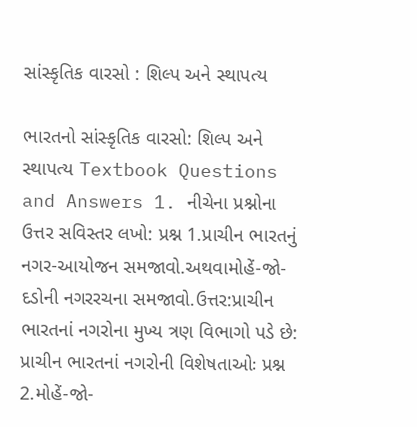સાંસ્કૃતિક વારસો : શિલ્પ અને સ્થાપત્ય

ભારતનો સાંસ્કૃતિક વારસો: શિલ્પ અને સ્થાપત્ય Textbook Questions and Answers 1. નીચેના પ્રશ્નોના ઉત્તર સવિસ્તર લખો: પ્રશ્ન 1.પ્રાચીન ભારતનું નગર-આયોજન સમજાવો.અથવામોહેં-જો-દડોની નગરરચના સમજાવો.ઉત્તર:પ્રાચીન ભારતનાં નગરોના મુખ્ય ત્રણ વિભાગો પડે છે: પ્રાચીન ભારતનાં નગરોની વિશેષતાઓઃ પ્રશ્ન 2.મોહેં-જો-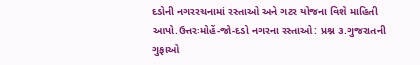દડોની નગરરચનામાં રસ્તાઓ અને ગટર યોજના વિશે માહિતી આપો.ઉત્તરઃમોહેં-જો-દડો નગરના રસ્તાઓ: પ્રશ્ન ૩.ગુજરાતની ગુફાઓ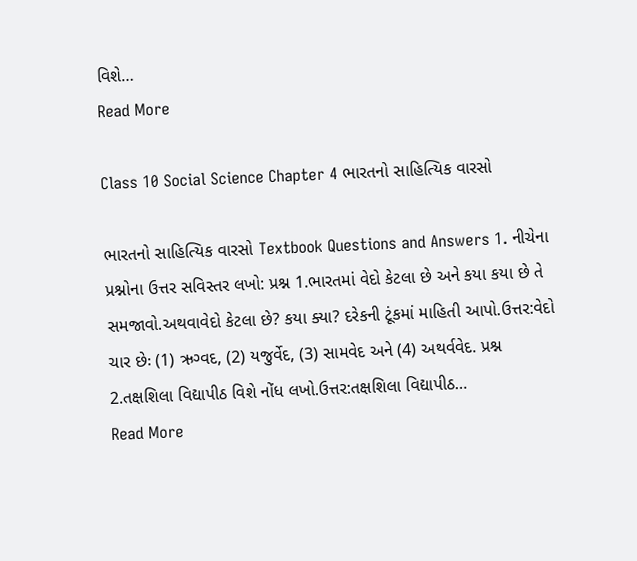વિશે…
Read More

Class 10 Social Science Chapter 4 ભારતનો સાહિત્યિક વારસો

ભારતનો સાહિત્યિક વારસો Textbook Questions and Answers 1. નીચેના પ્રશ્નોના ઉત્તર સવિસ્તર લખો: પ્રશ્ન 1.ભારતમાં વેદો કેટલા છે અને કયા કયા છે તે સમજાવો.અથવાવેદો કેટલા છે? કયા ક્યા? દરેકની ટૂંકમાં માહિતી આપો.ઉત્તર:વેદો ચાર છેઃ (1) ઋગ્વદ, (2) યજુર્વેદ, (3) સામવેદ અને (4) અથર્વવેદ. પ્રશ્ન 2.તક્ષશિલા વિદ્યાપીઠ વિશે નોંધ લખો.ઉત્તર:તક્ષશિલા વિદ્યાપીઠ…
Read More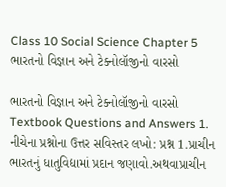Class 10 Social Science Chapter 5 ભારતનો વિજ્ઞાન અને ટેક્નોલૉજીનો વારસો

ભારતનો વિજ્ઞાન અને ટેક્નોલૉજીનો વારસો Textbook Questions and Answers 1. નીચેના પ્રશ્નોના ઉત્તર સવિસ્તર લખો: પ્રશ્ન 1.પ્રાચીન ભારતનું ધાતુવિદ્યામાં પ્રદાન જણાવો.અથવાપ્રાચીન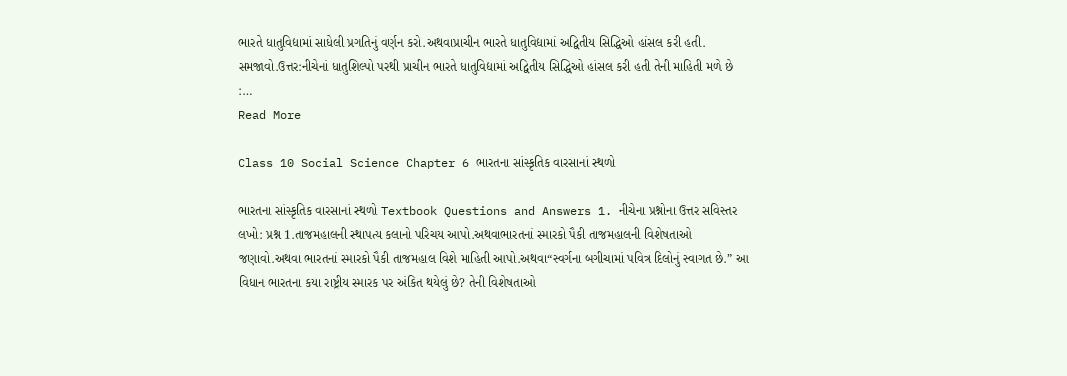ભારતે ધાતુવિદ્યામાં સાધેલી પ્રગતિનું વર્ણન કરો.અથવાપ્રાચીન ભારતે ધાતુવિદ્યામાં અદ્વિતીય સિદ્ધિઓ હાંસલ કરી હતી. સમજાવો.ઉત્તર:નીચેનાં ધાતુશિલ્પો પરથી પ્રાચીન ભારતે ધાતુવિદ્યામાં અદ્વિતીય સિદ્ધિઓ હાંસલ કરી હતી તેની માહિતી મળે છે :…
Read More

Class 10 Social Science Chapter 6 ભારતના સાંસ્કૃતિક વારસાનાં સ્થળો

ભારતના સાંસ્કૃતિક વારસાનાં સ્થળો Textbook Questions and Answers 1. નીચેના પ્રશ્નોના ઉત્તર સવિસ્તર લખો: પ્રશ્ન 1.તાજમહાલની સ્થાપત્ય કલાનો પરિચય આપો.અથવાભારતનાં સ્મારકો પૈકી તાજમહાલની વિશેષતાઓ જણાવો.અથવા ભારતનાં સ્મારકો પૈકી તાજમહાલ વિશે માહિતી આપો.અથવા“સ્વર્ગના બગીચામાં પવિત્ર દિલોનું સ્વાગત છે.” આ વિધાન ભારતના કયા રાષ્ટ્રીય સ્મારક પર અંકિત થયેલું છે? તેની વિશેષતાઓ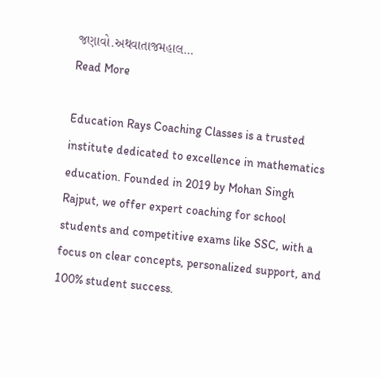જણાવો.અથવાતાજમહાલ…
Read More

Education Rays Coaching Classes is a trusted institute dedicated to excellence in mathematics education. Founded in 2019 by Mohan Singh Rajput, we offer expert coaching for school students and competitive exams like SSC, with a focus on clear concepts, personalized support, and 100% student success.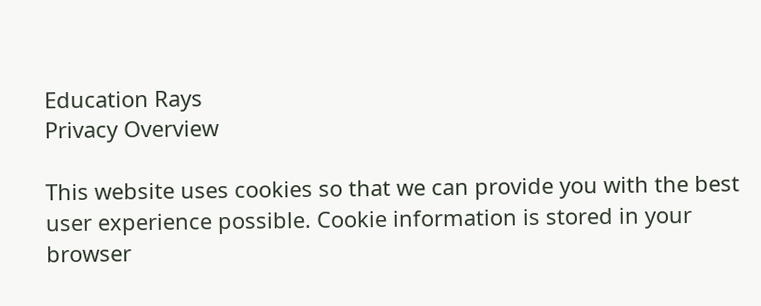Education Rays
Privacy Overview

This website uses cookies so that we can provide you with the best user experience possible. Cookie information is stored in your browser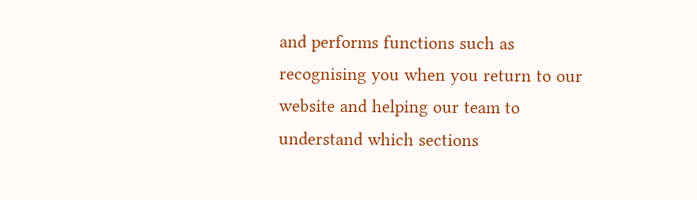and performs functions such as recognising you when you return to our website and helping our team to understand which sections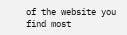of the website you find most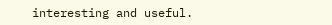interesting and useful.